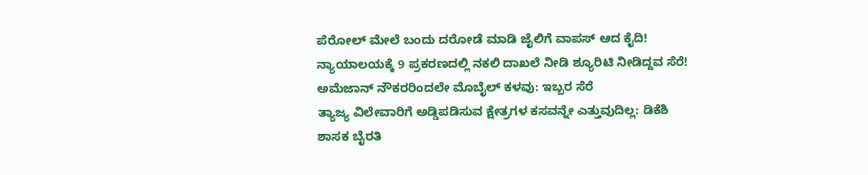ಪೆರೋಲ್ ಮೇಲೆ ಬಂದು ದರೋಡೆ ಮಾಡಿ ಜೈಲಿಗೆ ವಾಪಸ್ ಆದ ಕೈದಿ!
ನ್ಯಾಯಾಲಯಕ್ಕೆ 9 ಪ್ರಕರಣದಲ್ಲಿ ನಕಲಿ ದಾಖಲೆ ನೀಡಿ ಶ್ಯೂರಿಟಿ ನೀಡಿದ್ದವ ಸೆರೆ!
ಅಮೆಜಾನ್ ನೌಕರರಿಂದಲೇ ಮೊಬೈಲ್ ಕಳವು: ಇಬ್ಬರ ಸೆರೆ
ತ್ಯಾಜ್ಯ ವಿಲೇವಾರಿಗೆ ಅಡ್ಡಿಪಡಿಸುವ ಕ್ಷೇತ್ರಗಳ ಕಸವನ್ನೇ ಎತ್ತುವುದಿಲ್ಲ: ಡಿಕೆಶಿ
ಶಾಸಕ ಬೈರತಿ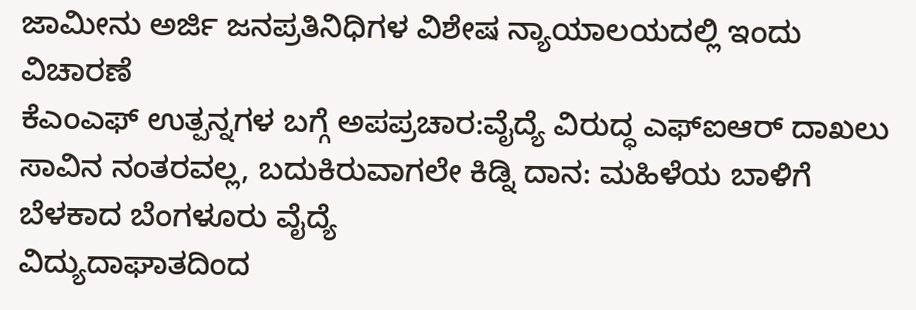ಜಾಮೀನು ಅರ್ಜಿ ಜನಪ್ರತಿನಿಧಿಗಳ ವಿಶೇಷ ನ್ಯಾಯಾಲಯದಲ್ಲಿ ಇಂದು ವಿಚಾರಣೆ
ಕೆಎಂಎಫ್ ಉತ್ಪನ್ನಗಳ ಬಗ್ಗೆ ಅಪಪ್ರಚಾರ:ವೈದ್ಯೆ ವಿರುದ್ಧ ಎಫ್ಐಆರ್ ದಾಖಲು
ಸಾವಿನ ನಂತರವಲ್ಲ, ಬದುಕಿರುವಾಗಲೇ ಕಿಡ್ನಿ ದಾನ: ಮಹಿಳೆಯ ಬಾಳಿಗೆ ಬೆಳಕಾದ ಬೆಂಗಳೂರು ವೈದ್ಯೆ
ವಿದ್ಯುದಾಘಾತದಿಂದ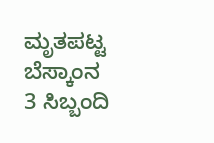ಮೃತಪಟ್ಟ ಬೆಸ್ಕಾಂನ 3 ಸಿಬ್ಬಂದಿ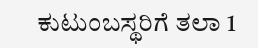ಕುಟುಂಬಸ್ಥರಿಗೆ ತಲಾ 1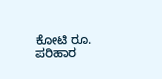ಕೋಟಿ ರೂ. ಪರಿಹಾರ